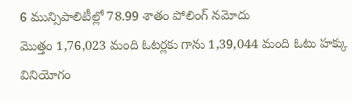6 మున్సిపాలిటీల్లో 78.99 శాతం పోలింగ్ నమోదు
మొత్తం 1,76,023 మంది ఓటర్లకు గాను 1,39,044 మంది ఓటు హక్కు వినియోగం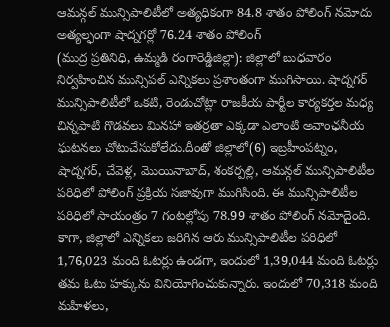ఆమన్గల్ మున్సిపాలిటీలో అత్యధికంగా 84.8 శాతం పోలింగ్ నమోదు
అత్యల్ఫంగా షాద్నగర్లో 76.24 శాతం పోలింగ్
(ముద్ర ప్రతినిధి, ఉమ్మడి రంగారెడ్డిజిల్లా): జిల్లాలో బుధవారం నిర్వహించిన మున్సిపల్ ఎన్నికలు ప్రశాంతంగా ముగిసాయి. షాద్నగర్ మున్సిపాలిటీలో ఒకటి, రెండుచోట్లా రాజకీయ పార్టీల కార్యకర్తల మధ్య చిన్నపాటి గొడవలు మినహా ఇతర్రతా ఎక్కడా ఎలాంటి అవాంఛనీయ ఘటనలు చోటుచేసుకోలేదు.దీంతో జిల్లాలో(6) ఇబ్రహీంపట్నం, షాద్నగర్, చేవెళ్ల, మొయినాబాద్, శంకర్పల్లి, ఆమన్గల్ మున్సిపాలిటీల పరిధిలో పోలింగ్ ప్రక్రియ సజావుగా ముగిసింది. ఈ మున్సిపాలిటీల పరిధిలో సాయంత్రం 7 గంటల్లోపు 78.99 శాతం పోలింగ్ నమోదైంది. కాగా, జిల్లాలో ఎన్నికలు జరిగిన ఆరు మున్సిపాలిటీల పరిధిలో 1,76,023 మంది ఓటర్లు ఉండగా, ఇందులో 1,39,044 మంది ఓటర్లు తమ ఓటు హక్కును వినియోగించుకున్నారు. ఇందులో 70,318 మంది మహిళలు,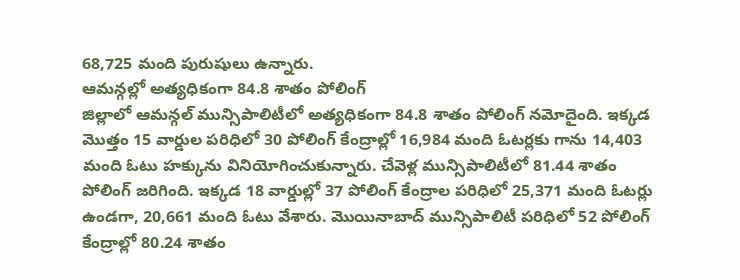68,725 మంది పురుషులు ఉన్నారు.
ఆమన్గల్లో అత్యధికంగా 84.8 శాతం పోలింగ్
జిల్లాలో ఆమన్గల్ మున్సిపాలిటీలో అత్యధికంగా 84.8 శాతం పోలింగ్ నమోదైంది. ఇక్కడ మొత్తం 15 వార్డుల పరిధిలో 30 పోలింగ్ కేంద్రాల్లో 16,984 మంది ఓటర్లకు గాను 14,403 మంది ఓటు హక్కును వినియోగించుకున్నారు. చేవెళ్ల మున్సిపాలిటీలో 81.44 శాతం పోలింగ్ జరిగింది. ఇక్కడ 18 వార్డుల్లో 37 పోలింగ్ కేంద్రాల పరిధిలో 25,371 మంది ఓటర్లు ఉండగా, 20,661 మంది ఓటు వేశారు. మొయినాబాద్ మున్సిపాలిటీ పరిధిలో 52 పోలింగ్ కేంద్రాల్లో 80.24 శాతం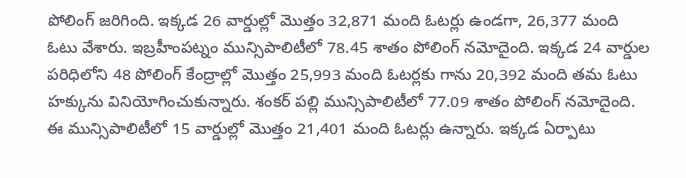పోలింగ్ జరిగింది. ఇక్కడ 26 వార్డుల్లో మొత్తం 32,871 మంది ఓటర్లు ఉండగా, 26,377 మంది ఓటు వేశారు. ఇబ్రహీంపట్నం మున్సిపాలిటీలో 78.45 శాతం పోలింగ్ నమోదైంది. ఇక్కడ 24 వార్డుల పరిధిలోని 48 పోలింగ్ కేంద్రాల్లో మొత్తం 25,993 మంది ఓటర్లకు గాను 20,392 మంది తమ ఓటు హక్కును వినియోగించుకున్నారు. శంకర్ పల్లి మున్సిపాలిటీలో 77.09 శాతం పోలింగ్ నమోదైంది. ఈ మున్సిపాలిటీలో 15 వార్డుల్లో మొత్తం 21,401 మంది ఓటర్లు ఉన్నారు. ఇక్కడ ఏర్పాటు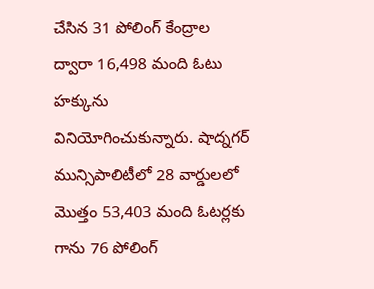చేసిన 31 పోలింగ్ కేంద్రాల ద్వారా 16,498 మంది ఓటు హక్కును వినియోగించుకున్నారు. షాద్నగర్ మున్సిపాలిటీలో 28 వార్డులలో మొత్తం 53,403 మంది ఓటర్లకు గాను 76 పోలింగ్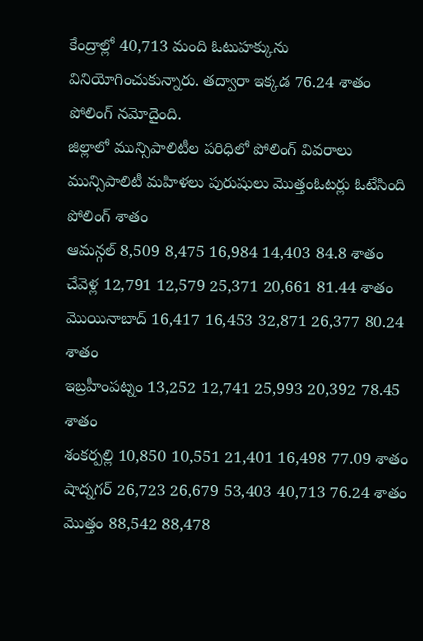కేంద్రాల్లో 40,713 మంది ఓటుహక్కును వినియోగించుకున్నారు. తద్వారా ఇక్కడ 76.24 శాతం పోలింగ్ నమోదైంది.
జిల్లాలో మున్సిపాలిటీల పరిధిలో పోలింగ్ వివరాలు
మున్సిపాలిటీ మహిళలు పురుషులు మొత్తంఓటర్లు ఓటేసింది పోలింగ్ శాతం
ఆమన్గల్ 8,509 8,475 16,984 14,403 84.8 శాతం
చేవెళ్ల 12,791 12,579 25,371 20,661 81.44 శాతం
మొయినాబాద్ 16,417 16,453 32,871 26,377 80.24 శాతం
ఇబ్రహీంపట్నం 13,252 12,741 25,993 20,392 78.45 శాతం
శంకర్పల్లి 10,850 10,551 21,401 16,498 77.09 శాతం
షాద్నగర్ 26,723 26,679 53,403 40,713 76.24 శాతం
మొత్తం 88,542 88,478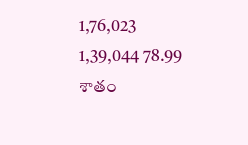1,76,023 1,39,044 78.99 శాతం